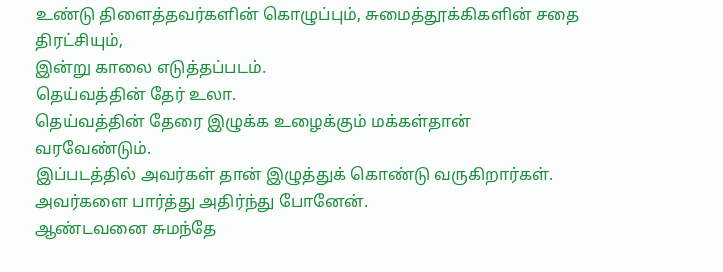உண்டு திளைத்தவர்களின் கொழுப்பும், சுமைத்தூக்கிகளின் சதை திரட்சியும்,
இன்று காலை எடுத்தப்படம்.
தெய்வத்தின் தேர் உலா.
தெய்வத்தின் தேரை இழுக்க உழைக்கும் மக்கள்தான் வரவேண்டும்.
இப்படத்தில் அவர்கள் தான் இழுத்துக் கொண்டு வருகிறார்கள்.
அவர்களை பார்த்து அதிர்ந்து போனேன்.
ஆண்டவனை சுமந்தே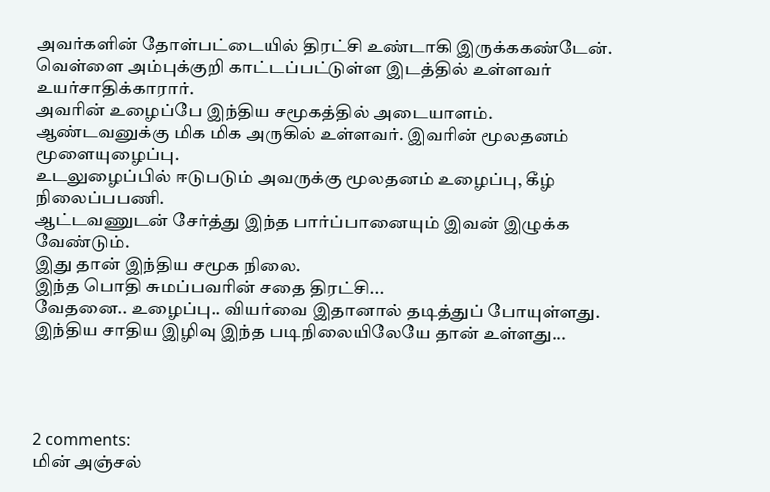அவர்களின் தோள்பட்டையில் திரட்சி உண்டாகி இருக்ககண்டேன்.
வெள்ளை அம்புக்குறி காட்டப்பட்டுள்ள இடத்தில் உள்ளவர் உயர்சாதிக்காரார்.
அவரின் உழைப்பே இந்திய சமூகத்தில் அடையாளம்.
ஆண்டவனுக்கு மிக மிக அருகில் உள்ளவர். இவரின் மூலதனம் மூளையுழைப்பு.
உடலுழைப்பில் ஈடுபடும் அவருக்கு மூலதனம் உழைப்பு, கீழ் நிலைப்பபணி.
ஆட்டவணுடன் சேர்த்து இந்த பார்ப்பானையும் இவன் இழுக்க வேண்டும்.
இது தான் இந்திய சமூக நிலை.
இந்த பொதி சுமப்பவரின் சதை திரட்சி...
வேதனை.. உழைப்பு.. வியர்வை இதானால் தடித்துப் போயுள்ளது.
இந்திய சாதிய இழிவு இந்த படிநிலையிலேயே தான் உள்ளது...




2 comments:
மின் அஞ்சல்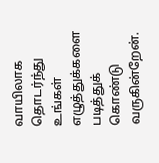வாயிலாக தொடர்ந்து உங்கள் எழுத்துக்களை படித்துக் கொண்டு வருகின்றேன்.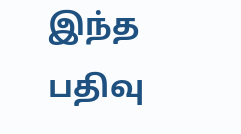இந்த பதிவு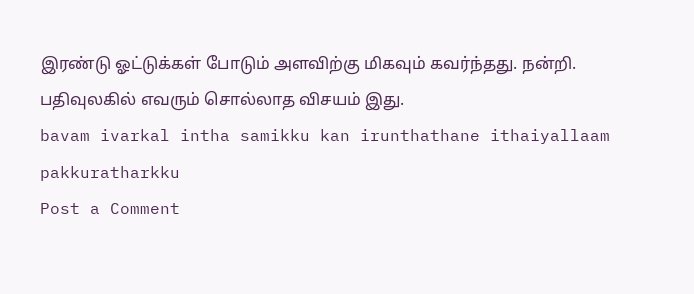இரண்டு ஓட்டுக்கள் போடும் அளவிற்கு மிகவும் கவர்ந்தது. நன்றி.
பதிவுலகில் எவரும் சொல்லாத விசயம் இது.
bavam ivarkal intha samikku kan irunthathane ithaiyallaam pakkuratharkku
Post a Comment